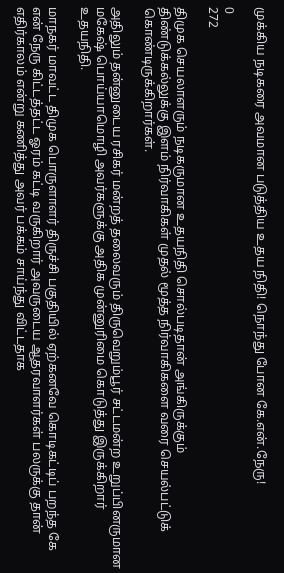முக்கிய நடிகரை அவமான படுத்திய உதய நிதி! நொந்து போன கே.என்.நேரு!

0
272

திமுக செயலாளரும் நடிகருமான உதயநிதி சொல்படிதான் அங்கிருக்கும் திண்டுக்கல்லுக்கு இளம் நிர்வாகிகள் முதல் மூத்த நிர்வாகிகளை வரை செயல்பட்டுக் கொண்டிருக்கிறார்கள்.

அதிலும் தன்னுடைய ரசிகர் மன்றத் தலைவரும் திருவெறும்பூர் சட்டமன்ற உறுப்பினருமான மகேஷ் பொய்யாமொழி அவர்களுக்கு அதிக முன்னுரிமை கொடுத்து இருக்கிறார் உதயநிதி.

மாநகர் மாவட்ட திமுக பொருளாளர் திருச்சி பகுதியில் ஏற்கனவே கொடிகட்டிப் பறந்த கே என் நேரு கிட்டத்தட்ட ஓரம் கட்டி வருகிறார் அவருடைய ஆதரவாளர்கள் பலருக்கு தான் எதிர்காலம் என்று கணித்து அவர் பக்கம் சாய்ந்து விட்டதாக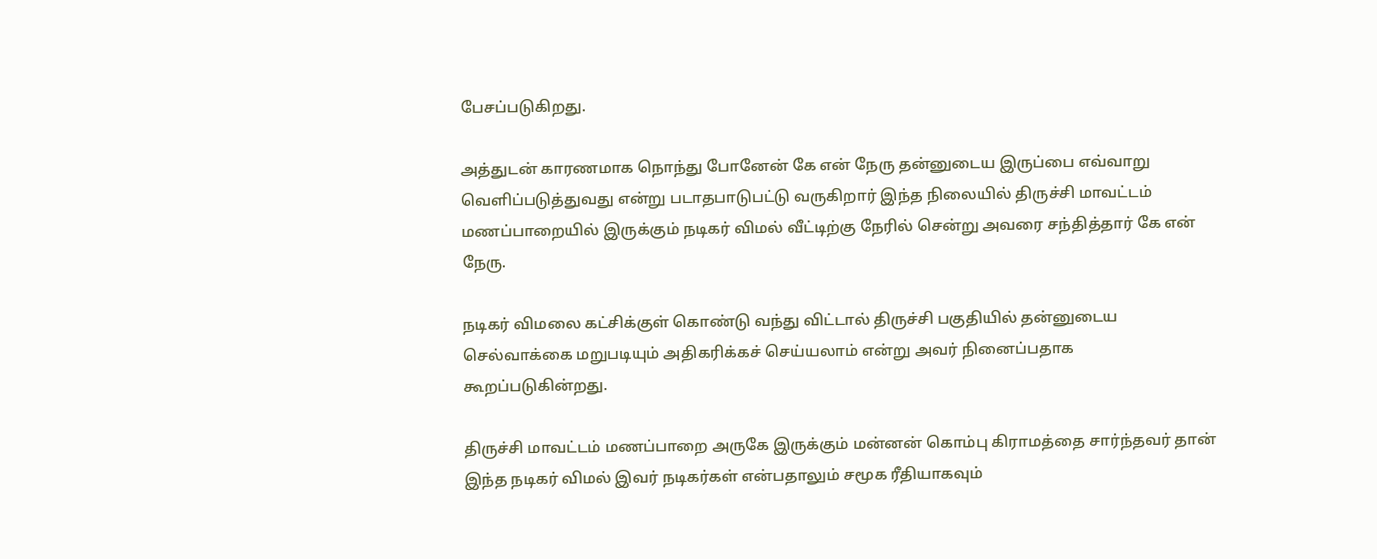பேசப்படுகிறது.

அத்துடன் காரணமாக நொந்து போனேன் கே என் நேரு தன்னுடைய இருப்பை எவ்வாறு வெளிப்படுத்துவது என்று படாதபாடுபட்டு வருகிறார் இந்த நிலையில் திருச்சி மாவட்டம் மணப்பாறையில் இருக்கும் நடிகர் விமல் வீட்டிற்கு நேரில் சென்று அவரை சந்தித்தார் கே என் நேரு.

நடிகர் விமலை கட்சிக்குள் கொண்டு வந்து விட்டால் திருச்சி பகுதியில் தன்னுடைய செல்வாக்கை மறுபடியும் அதிகரிக்கச் செய்யலாம் என்று அவர் நினைப்பதாக கூறப்படுகின்றது.

திருச்சி மாவட்டம் மணப்பாறை அருகே இருக்கும் மன்னன் கொம்பு கிராமத்தை சார்ந்தவர் தான் இந்த நடிகர் விமல் இவர் நடிகர்கள் என்பதாலும் சமூக ரீதியாகவும்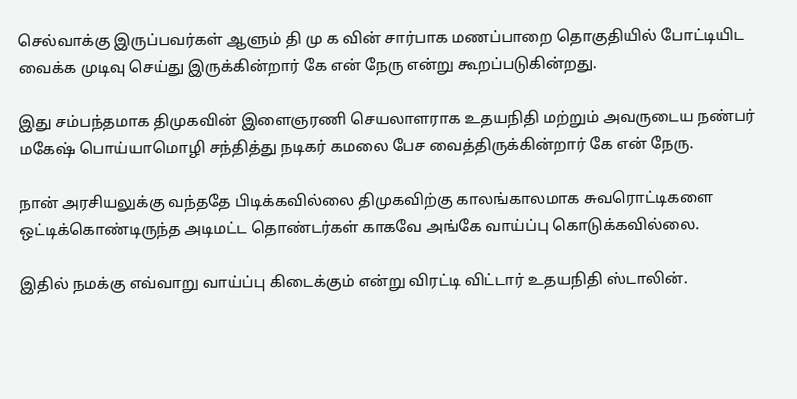செல்வாக்கு இருப்பவர்கள் ஆளும் தி மு க வின் சார்பாக மணப்பாறை தொகுதியில் போட்டியிட வைக்க முடிவு செய்து இருக்கின்றார் கே என் நேரு என்று கூறப்படுகின்றது.

இது சம்பந்தமாக திமுகவின் இளைஞரணி செயலாளராக உதயநிதி மற்றும் அவருடைய நண்பர் மகேஷ் பொய்யாமொழி சந்தித்து நடிகர் கமலை பேச வைத்திருக்கின்றார் கே என் நேரு.

நான் அரசியலுக்கு வந்ததே பிடிக்கவில்லை திமுகவிற்கு காலங்காலமாக சுவரொட்டிகளை ஒட்டிக்கொண்டிருந்த அடிமட்ட தொண்டர்கள் காகவே அங்கே வாய்ப்பு கொடுக்கவில்லை.

இதில் நமக்கு எவ்வாறு வாய்ப்பு கிடைக்கும் என்று விரட்டி விட்டார் உதயநிதி ஸ்டாலின்.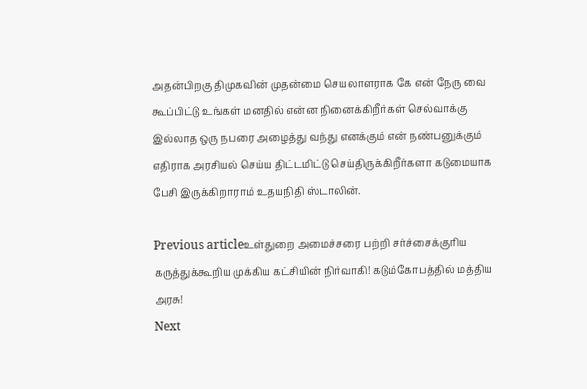அதன்பிறகு திமுகவின் முதன்மை செயலாளராக கே என் நேரு வை கூப்பிட்டு உங்கள் மனதில் என்ன நினைக்கிறீர்கள் செல்வாக்கு இல்லாத ஒரு நபரை அழைத்து வந்து எனக்கும் என் நண்பனுக்கும் எதிராக அரசியல் செய்ய திட்டமிட்டு செய்திருக்கிறீர்களா கடுமையாக பேசி இருக்கிறாராம் உதயநிதி ஸ்டாலின்.

Previous articleஉள்துறை அமைச்சரை பற்றி சர்ச்சைக்குரிய கருத்துக்கூறிய முக்கிய கட்சியின் நிர்வாகி! கடும்கோபத்தில் மத்திய அரசு!
Next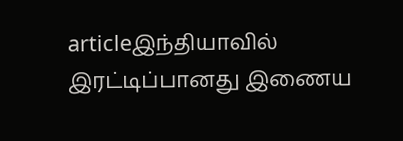articleஇந்தியாவில் இரட்டிப்பானது இணைய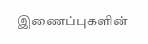இணைப்புகளின்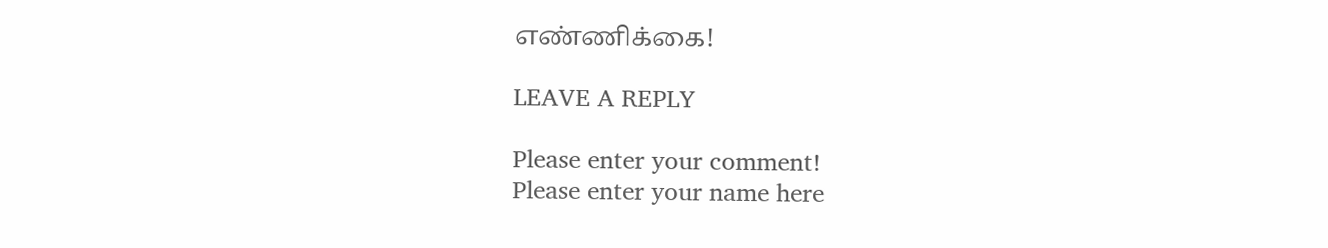எண்ணிக்கை!

LEAVE A REPLY

Please enter your comment!
Please enter your name here